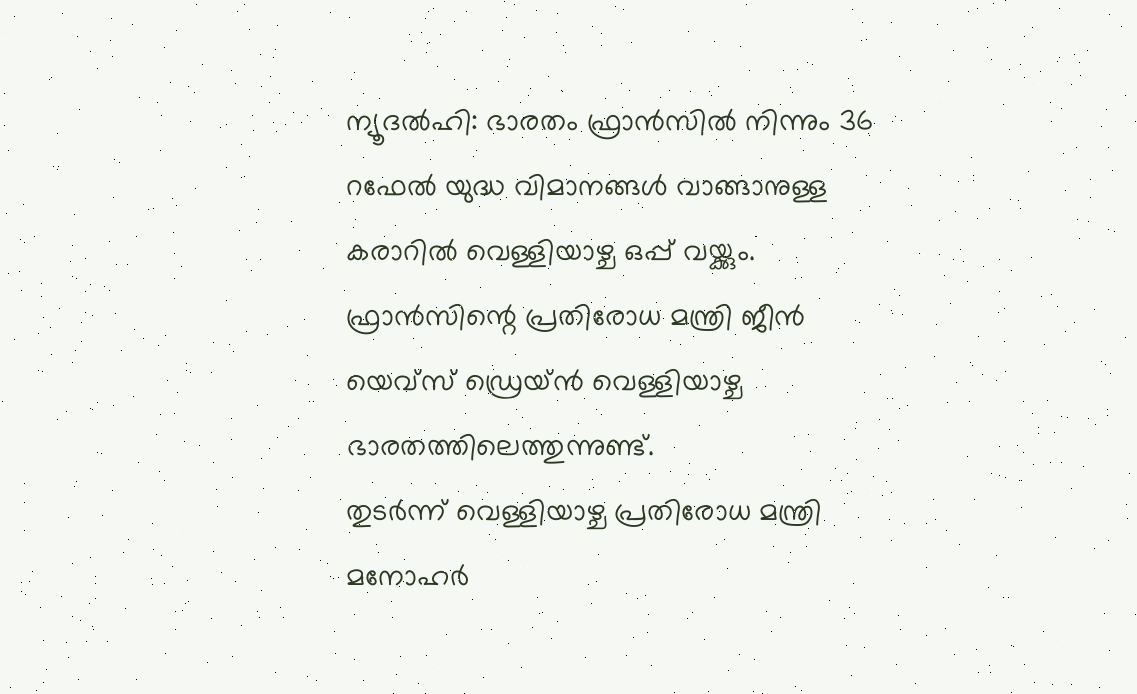ന്യൂദൽഹി: ഭാരതം ഫ്രാൻസിൽ നിന്നും 36 റഫേൽ യുദ്ധ വിമാനങ്ങൾ വാങ്ങാനുള്ള കരാറിൽ വെള്ളിയാഴ്ച ഒപ്പ് വയ്ക്കും. ഫ്രാൻസിന്റെ പ്രതിരോധ മന്ത്രി ജീൻ യെവ്സ് ഡ്രെയ്ൻ വെള്ളിയാഴ്ച ഭാരതത്തിലെത്തുന്നുണ്ട്.
തുടർന്ന് വെള്ളിയാഴ്ച പ്രതിരോധ മന്ത്രി മനോഹർ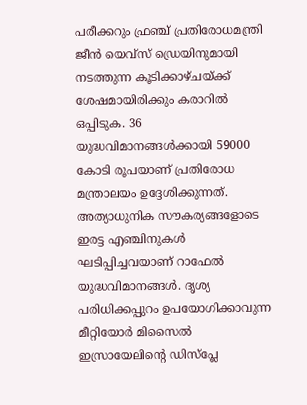പരീക്കറും ഫ്രഞ്ച് പ്രതിരോധമന്ത്രി ജീൻ യെവ്സ് ഡ്രെയിനുമായി നടത്തുന്ന കൂടിക്കാഴ്ചയ്ക്ക് ശേഷമായിരിക്കും കരാറിൽ ഒപ്പിടുക. 36 യുദ്ധവിമാനങ്ങൾക്കായി 59000 കോടി രൂപയാണ് പ്രതിരോധ മന്ത്രാലയം ഉദ്ദേശിക്കുന്നത്.
അത്യാധുനിക സൗകര്യങ്ങളോടെ ഇരട്ട എഞ്ചിനുകൾ ഘടിപ്പിച്ചവയാണ് റാഫേൽ യുദ്ധവിമാനങ്ങൾ. ദൃശ്യ പരിധിക്കപ്പുറം ഉപയോഗിക്കാവുന്ന മീറ്റിയോർ മിസൈൽ ഇസ്രായേലിന്റെ ഡിസ്പ്ലേ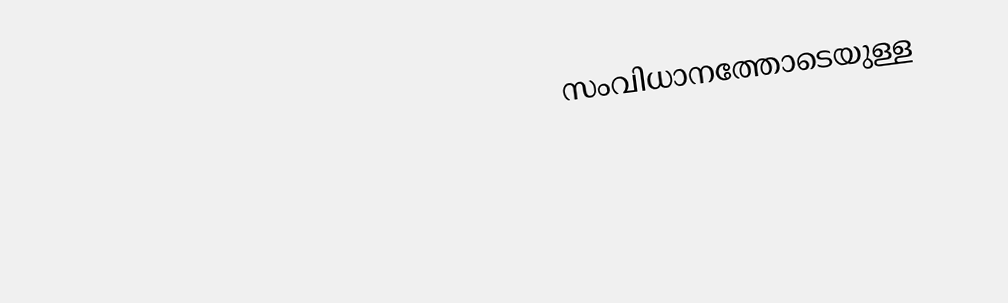സംവിധാനത്തോടെയുള്ള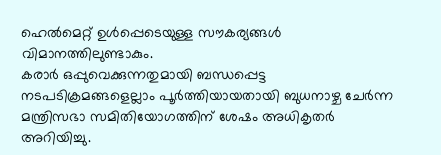ഹെൽമെറ്റ് ഉൾപ്പെടെയുള്ള സൗകര്യങ്ങൾ വിമാനത്തിലുണ്ടാകും.
കരാർ ഒപ്പുവെക്കുന്നതുമായി ബന്ധപ്പെട്ട നടപടിക്രമങ്ങളെല്ലാം പൂർത്തിയായതായി ബുധനാഴ്ച ചേർന്ന മന്ത്രിസഭാ സമിതിയോഗത്തിന് ശേഷം അധികൃതർ അറിയിച്ചു.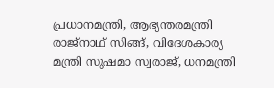പ്രധാനമന്ത്രി, ആഭ്യന്തരമന്ത്രി രാജ്നാഥ് സിങ്ങ്, വിദേശകാര്യ മന്ത്രി സുഷമാ സ്വരാജ്, ധനമന്ത്രി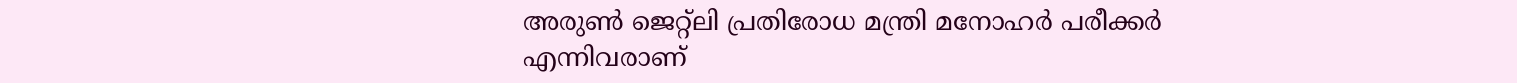അരുൺ ജെറ്റ്ലി പ്രതിരോധ മന്ത്രി മനോഹർ പരീക്കർ എന്നിവരാണ്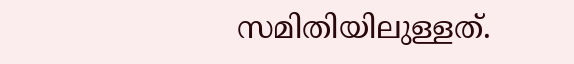സമിതിയിലുള്ളത്.